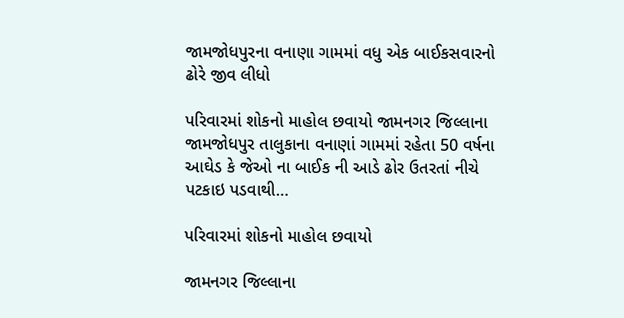જામજોધપુરના વનાણા ગામમાં વધુ એક બાઈકસવારનો ઢોરે જીવ લીધો

પરિવારમાં શોકનો માહોલ છવાયો જામનગર જિલ્લાના જામજોધપુર તાલુકાના વનાણાં ગામમાં રહેતા 50 વર્ષના આઘેડ કે જેઓ ના બાઈક ની આડે ઢોર ઉતરતાં નીચે પટકાઇ પડવાથી…

પરિવારમાં શોકનો માહોલ છવાયો

જામનગર જિલ્લાના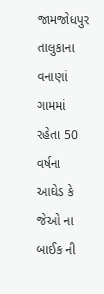જામજોધપુર તાલુકાના વનાણાં ગામમાં રહેતા 50 વર્ષના આઘેડ કે જેઓ ના બાઈક ની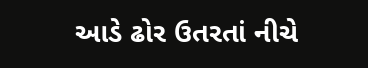આડે ઢોર ઉતરતાં નીચે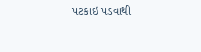પટકાઇ પડવાથી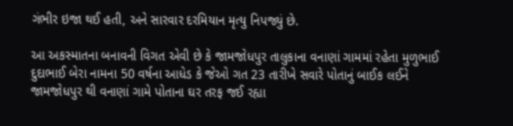ગંભીર ઇજા થઈ હતી, અને સારવાર દરમિયાન મૃત્યુ નિપજ્યું છે.

આ અકસ્માતના બનાવની વિગત એવી છે કે જામજોધપુર તાલુકાના વનાણાં ગામમાં રહેતા મુળુભાઈ દુદાભાઈ બેરા નામના 50 વર્ષના આધેડ કે જેઓ ગત 23 તારીખે સવારે પોતાનું બાઈક લઈને જામજોધપુર થી વનાણાં ગામે પોતાના ઘર તરફ જઈ રહ્યા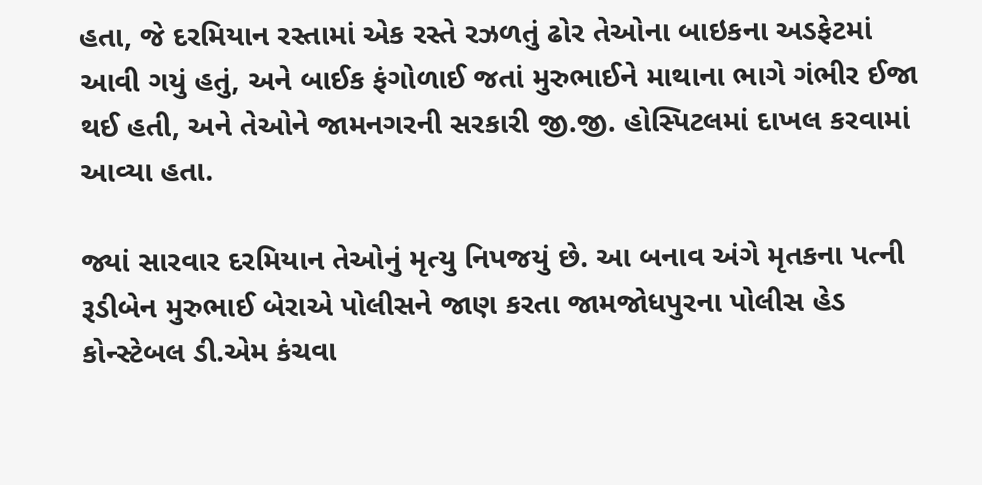હતા, જે દરમિયાન રસ્તામાં એક રસ્તે રઝળતું ઢોર તેઓના બાઇકના અડફેટમાં આવી ગયું હતું, અને બાઈક ફંગોળાઈ જતાં મુરુભાઈને માથાના ભાગે ગંભીર ઈજા થઈ હતી, અને તેઓને જામનગરની સરકારી જી.જી. હોસ્પિટલમાં દાખલ કરવામાં આવ્યા હતા.

જ્યાં સારવાર દરમિયાન તેઓનું મૃત્યુ નિપજયું છે. આ બનાવ અંગે મૃતકના પત્ની રૂડીબેન મુરુભાઈ બેરાએ પોલીસને જાણ કરતા જામજોધપુરના પોલીસ હેડ કોન્સ્ટેબલ ડી.એમ કંચવા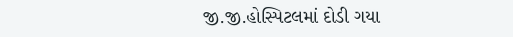જી.જી.હોસ્પિટલમાં દોડી ગયા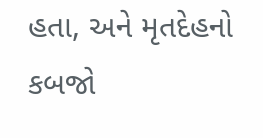હતા, અને મૃતદેહનો કબજો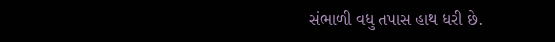સંભાળી વધુ તપાસ હાથ ધરી છે.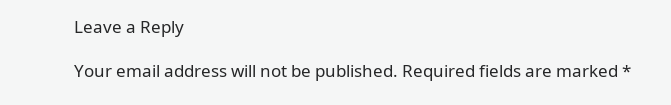Leave a Reply

Your email address will not be published. Required fields are marked *